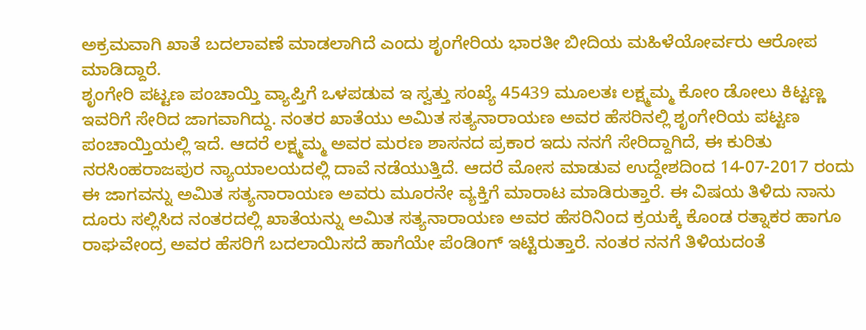ಅಕ್ರಮವಾಗಿ ಖಾತೆ ಬದಲಾವಣೆ ಮಾಡಲಾಗಿದೆ ಎಂದು ಶೃಂಗೇರಿಯ ಭಾರತೀ ಬೀದಿಯ ಮಹಿಳೆಯೋರ್ವರು ಆರೋಪ ಮಾಡಿದ್ದಾರೆ.
ಶೃಂಗೇರಿ ಪಟ್ಟಣ ಪಂಚಾಯ್ತಿ ವ್ಯಾಪ್ತಿಗೆ ಒಳಪಡುವ ಇ ಸ್ವತ್ತು ಸಂಖ್ಯೆ 45439 ಮೂಲತಃ ಲಕ್ಷ್ಮಮ್ಮ ಕೋಂ ಡೋಲು ಕಿಟ್ಟಣ್ಣ ಇವರಿಗೆ ಸೇರಿದ ಜಾಗವಾಗಿದ್ದು. ನಂತರ ಖಾತೆಯು ಅಮಿತ ಸತ್ಯನಾರಾಯಣ ಅವರ ಹೆಸರಿನಲ್ಲಿ ಶೃಂಗೇರಿಯ ಪಟ್ಟಣ ಪಂಚಾಯ್ತಿಯಲ್ಲಿ ಇದೆ. ಆದರೆ ಲಕ್ಷ್ಮಮ್ಮ ಅವರ ಮರಣ ಶಾಸನದ ಪ್ರಕಾರ ಇದು ನನಗೆ ಸೇರಿದ್ದಾಗಿದೆ, ಈ ಕುರಿತು ನರಸಿಂಹರಾಜಪುರ ನ್ಯಾಯಾಲಯದಲ್ಲಿ ದಾವೆ ನಡೆಯುತ್ತಿದೆ. ಆದರೆ ಮೋಸ ಮಾಡುವ ಉದ್ದೇಶದಿಂದ 14-07-2017 ರಂದು ಈ ಜಾಗವನ್ನು ಅಮಿತ ಸತ್ಯನಾರಾಯಣ ಅವರು ಮೂರನೇ ವ್ಯಕ್ತಿಗೆ ಮಾರಾಟ ಮಾಡಿರುತ್ತಾರೆ. ಈ ವಿಷಯ ತಿಳಿದು ನಾನು ದೂರು ಸಲ್ಲಿಸಿದ ನಂತರದಲ್ಲಿ ಖಾತೆಯನ್ನು ಅಮಿತ ಸತ್ಯನಾರಾಯಣ ಅವರ ಹೆಸರಿನಿಂದ ಕ್ರಯಕ್ಕೆ ಕೊಂಡ ರತ್ನಾಕರ ಹಾಗೂ ರಾಘವೇಂದ್ರ ಅವರ ಹೆಸರಿಗೆ ಬದಲಾಯಿಸದೆ ಹಾಗೆಯೇ ಪೆಂಡಿಂಗ್ ಇಟ್ಟಿರುತ್ತಾರೆ. ನಂತರ ನನಗೆ ತಿಳಿಯದಂತೆ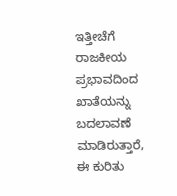ಇತ್ತೀಚೆಗೆ ರಾಜಕೀಯ ಪ್ರಭಾವದಿಂದ ಖಾತೆಯನ್ನು ಬದಲಾವಣೆ ಮಾಡಿರುತ್ತಾರೆ, ಈ ಕುರಿತು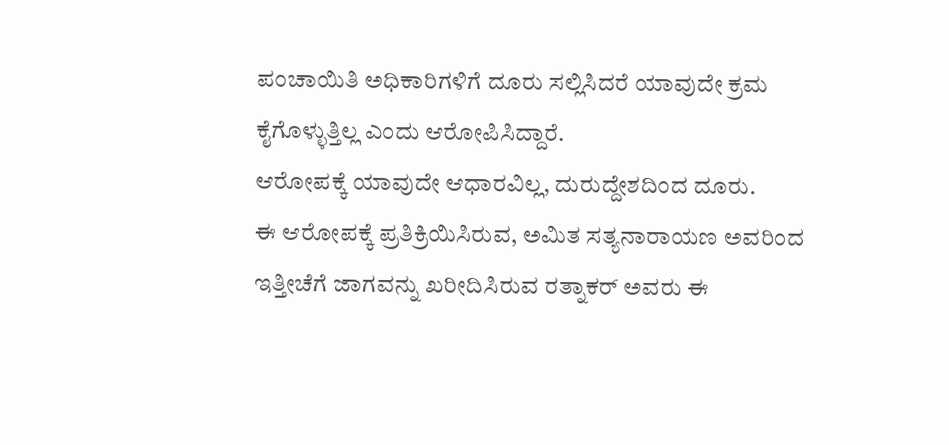ಪಂಚಾಯಿತಿ ಅಧಿಕಾರಿಗಳಿಗೆ ದೂರು ಸಲ್ಲಿಸಿದರೆ ಯಾವುದೇ ಕ್ರಮ ಕೈಗೊಳ್ಳುತ್ತಿಲ್ಲ ಎಂದು ಆರೋಪಿಸಿದ್ದಾರೆ.
ಆರೋಪಕ್ಕೆ ಯಾವುದೇ ಆಧಾರವಿಲ್ಲ, ದುರುದ್ದೇಶದಿಂದ ದೂರು.
ಈ ಆರೋಪಕ್ಕೆ ಪ್ರತಿಕ್ರಿಯಿಸಿರುವ, ಅಮಿತ ಸತ್ಯನಾರಾಯಣ ಅವರಿಂದ ಇತ್ತೀಚೆಗೆ ಜಾಗವನ್ನು ಖರೀದಿಸಿರುವ ರತ್ನಾಕರ್ ಅವರು ಈ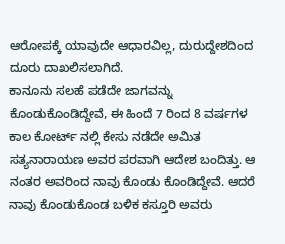ಆರೋಪಕ್ಕೆ ಯಾವುದೇ ಆಧಾರವಿಲ್ಲ, ದುರುದ್ದೇಶದಿಂದ ದೂರು ದಾಖಲಿಸಲಾಗಿದೆ.
ಕಾನೂನು ಸಲಹೆ ಪಡೆದೇ ಜಾಗವನ್ನು ಕೊಂಡುಕೊಂಡಿದ್ದೇವೆ, ಈ ಹಿಂದೆ 7 ರಿಂದ 8 ವರ್ಷಗಳ ಕಾಲ ಕೋರ್ಟ್ ನಲ್ಲಿ ಕೇಸು ನಡೆದೇ ಅಮಿತ ಸತ್ಯನಾರಾಯಣ ಅವರ ಪರವಾಗಿ ಆದೇಶ ಬಂದಿತ್ತು. ಆ ನಂತರ ಅವರಿಂದ ನಾವು ಕೊಂಡು ಕೊಂಡಿದ್ದೇವೆ. ಆದರೆ ನಾವು ಕೊಂಡುಕೊಂಡ ಬಳಿಕ ಕಸ್ತೂರಿ ಅವರು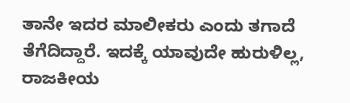ತಾನೇ ಇದರ ಮಾಲೀಕರು ಎಂದು ತಗಾದೆ ತೆಗೆದಿದ್ದಾರೆ. ಇದಕ್ಕೆ ಯಾವುದೇ ಹುರುಳಿಲ್ಲ, ರಾಜಕೀಯ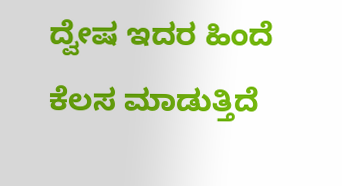ದ್ವೇಷ ಇದರ ಹಿಂದೆ ಕೆಲಸ ಮಾಡುತ್ತಿದೆ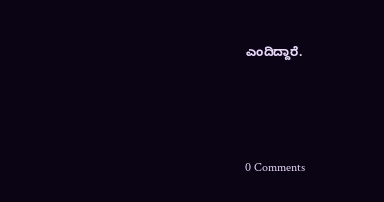ಎಂದಿದ್ದಾರೆ.




0 Comments